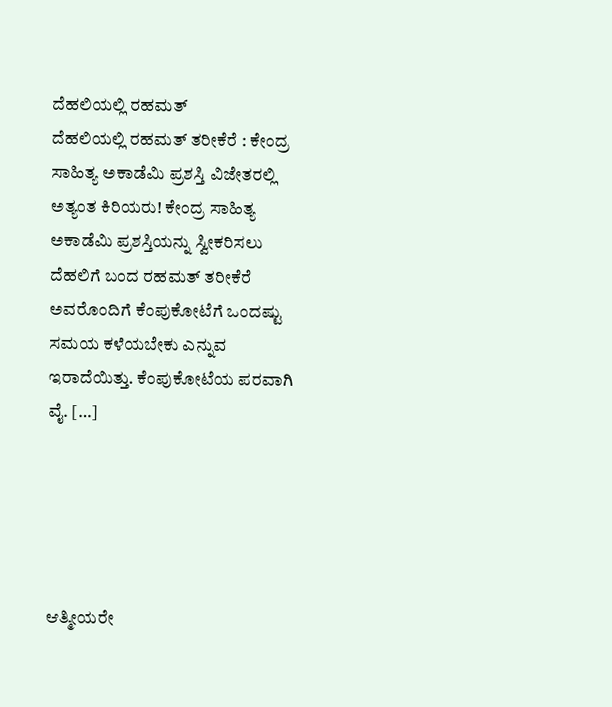ದೆಹಲಿಯಲ್ಲಿ ರಹಮತ್
ದೆಹಲಿಯಲ್ಲಿ ರಹಮತ್ ತರೀಕೆರೆ : ಕೇಂದ್ರ ಸಾಹಿತ್ಯ ಅಕಾಡೆಮಿ ಪ್ರಶಸ್ತಿ ವಿಜೇತರಲ್ಲಿ ಅತ್ಯಂತ ಕಿರಿಯರು! ಕೇಂದ್ರ ಸಾಹಿತ್ಯ ಅಕಾಡೆಮಿ ಪ್ರಶಸ್ತಿಯನ್ನು ಸ್ವೀಕರಿಸಲು ದೆಹಲಿಗೆ ಬಂದ ರಹಮತ್ ತರೀಕೆರೆ ಅವರೊಂದಿಗೆ ಕೆಂಪುಕೋಟೆಗೆ ಒಂದಷ್ಟು ಸಮಯ ಕಳೆಯಬೇಕು ಎನ್ನುವ ಇರಾದೆಯಿತ್ತು. ಕೆಂಪುಕೋಟೆಯ ಪರವಾಗಿ ವೈ. […]





ಆತ್ಮೀಯರೇ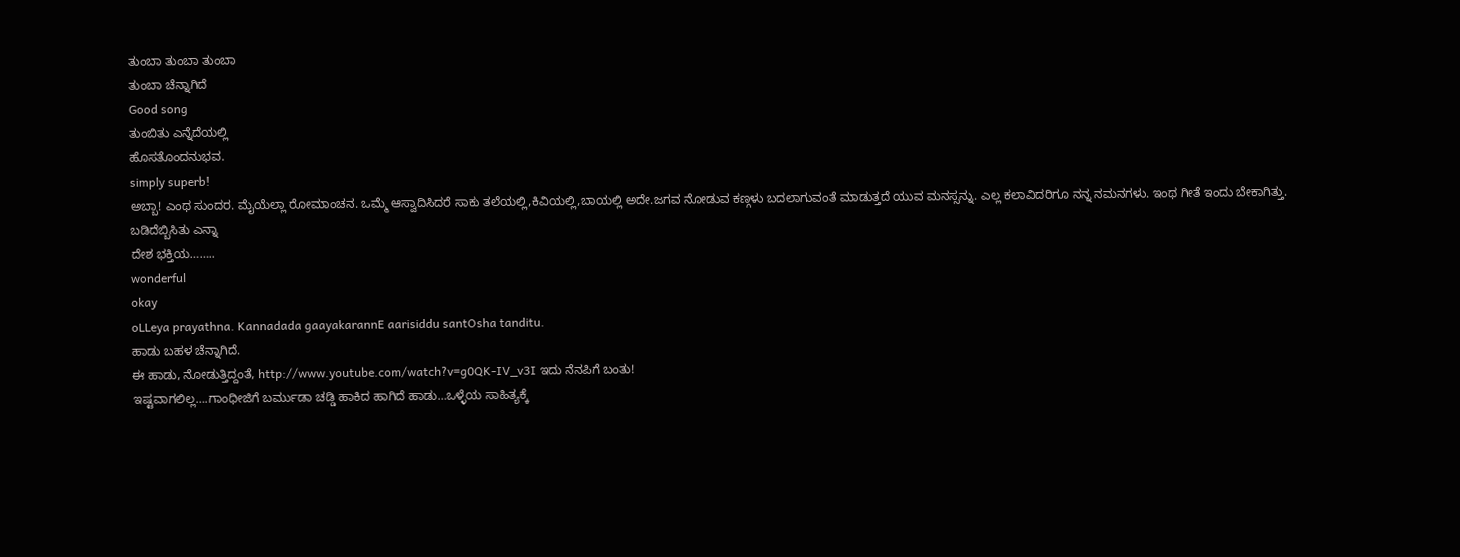ತುಂಬಾ ತುಂಬಾ ತುಂಬಾ
ತುಂಬಾ ಚೆನ್ನಾಗಿದೆ
Good song
ತುಂಬಿತು ಎನ್ನೆದೆಯಲ್ಲಿ
ಹೊಸತೊಂದನುಭವ.
simply superb!
ಅಬ್ಬಾ! ಎಂಥ ಸುಂದರ. ಮೈಯೆಲ್ಲಾ ರೋಮಾಂಚನ. ಒಮ್ಮೆ ಆಸ್ವಾದಿಸಿದರೆ ಸಾಕು ತಲೆಯಲ್ಲಿ,ಕಿವಿಯಲ್ಲಿ,ಬಾಯಲ್ಲಿ ಅದೇ.ಜಗವ ನೋಡುವ ಕಣ್ಗಳು ಬದಲಾಗುವಂತೆ ಮಾಡುತ್ತದೆ ಯುವ ಮನಸ್ಸನ್ನು. ಎಲ್ಲ ಕಲಾವಿದರಿಗೂ ನನ್ನ ನಮನಗಳು. ಇಂಥ ಗೀತೆ ಇಂದು ಬೇಕಾಗಿತ್ತು.
ಬಡಿದೆಬ್ಬಿಸಿತು ಎನ್ನಾ
ದೇಶ ಭಕ್ತಿಯ……..
wonderful
okay
oLLeya prayathna. Kannadada gaayakarannE aarisiddu santOsha tanditu.
ಹಾಡು ಬಹಳ ಚೆನ್ನಾಗಿದೆ.
ಈ ಹಾಡು, ನೋಡುತ್ತಿದ್ದಂತೆ, http://www.youtube.com/watch?v=g0QK-IV_v3I ಇದು ನೆನಪಿಗೆ ಬಂತು!
ಇಷ್ಟವಾಗಲಿಲ್ಲ….ಗಾಂಧೀಜಿಗೆ ಬರ್ಮುಡಾ ಚಡ್ಡಿ ಹಾಕಿದ ಹಾಗಿದೆ ಹಾಡು…ಒಳ್ಳೆಯ ಸಾಹಿತ್ಯಕ್ಕೆ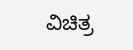ವಿಚಿತ್ರ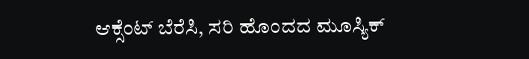ಆಕ್ಸೆಂಟ್ ಬೆರೆಸಿ, ಸರಿ ಹೊಂದದ ಮೂಸ್ಯಿಕ್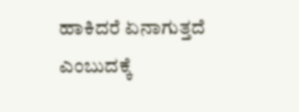ಹಾಕಿದರೆ ಏನಾಗುತ್ತದೆ ಎಂಬುದಕ್ಕೆ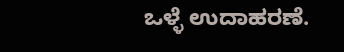ಒಳ್ಳೆ ಉದಾಹರಣೆ.